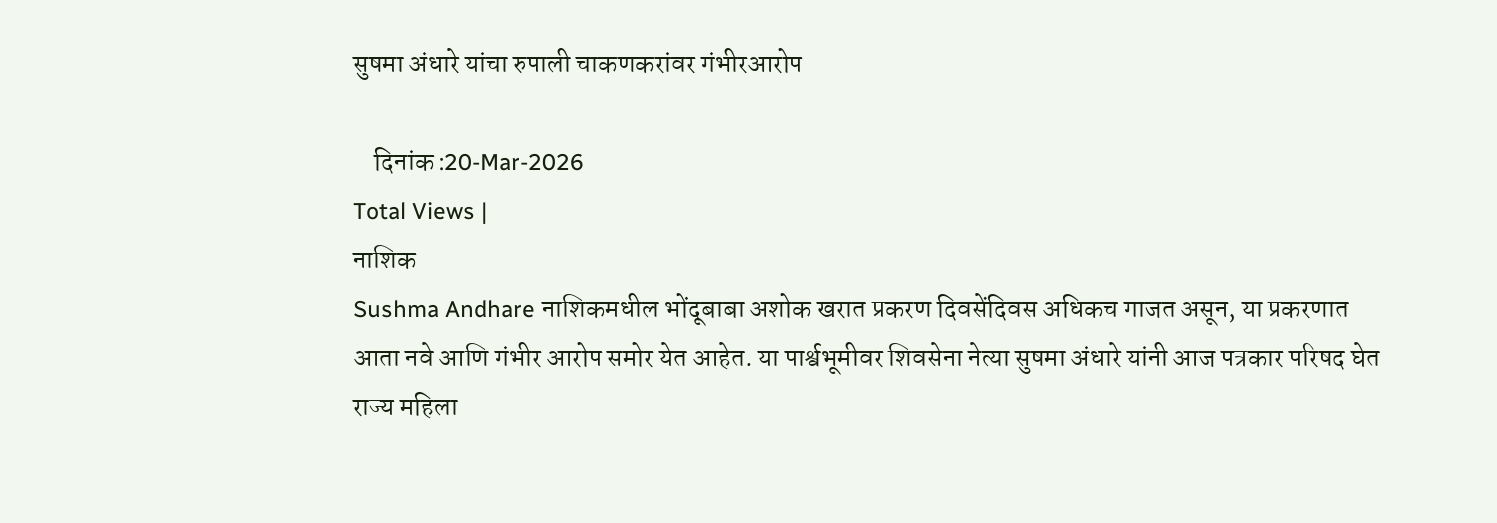सुषमा अंधारे यांचा रुपाली चाकणकरांवर गंभीरआरोप

    दिनांक :20-Mar-2026
Total Views |
नाशिक
Sushma Andhare नाशिकमधील भोंदूबाबा अशोक खरात प्रकरण दिवसेंदिवस अधिकच गाजत असून, या प्रकरणात आता नवे आणि गंभीर आरोप समोर येत आहेत. या पार्श्वभूमीवर शिवसेना नेत्या सुषमा अंधारे यांनी आज पत्रकार परिषद घेत राज्य महिला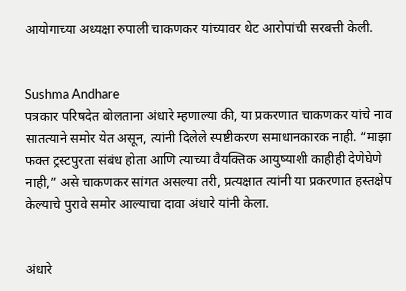आयोगाच्या अध्यक्षा रुपाली चाकणकर यांच्यावर थेट आरोपांची सरबत्ती केली.


Sushma Andhare
पत्रकार परिषदेत बोलताना अंधारे म्हणाल्या की, या प्रकरणात चाकणकर यांचे नाव सातत्याने समोर येत असून, त्यांनी दिलेले स्पष्टीकरण समाधानकारक नाही. “माझा फक्त ट्रस्टपुरता संबंध होता आणि त्याच्या वैयक्तिक आयुष्याशी काहीही देणेघेणे नाही,” असे चाकणकर सांगत असल्या तरी, प्रत्यक्षात त्यांनी या प्रकरणात हस्तक्षेप केल्याचे पुरावे समोर आल्याचा दावा अंधारे यांनी केला.


अंधारे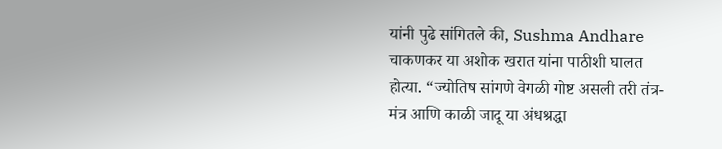यांनी पुढे सांगितले की, Sushma Andhare चाकणकर या अशोक खरात यांना पाठीशी घालत होत्या. “ज्योतिष सांगणे वेगळी गोष्ट असली तरी तंत्र-मंत्र आणि काळी जादू या अंधश्रद्धा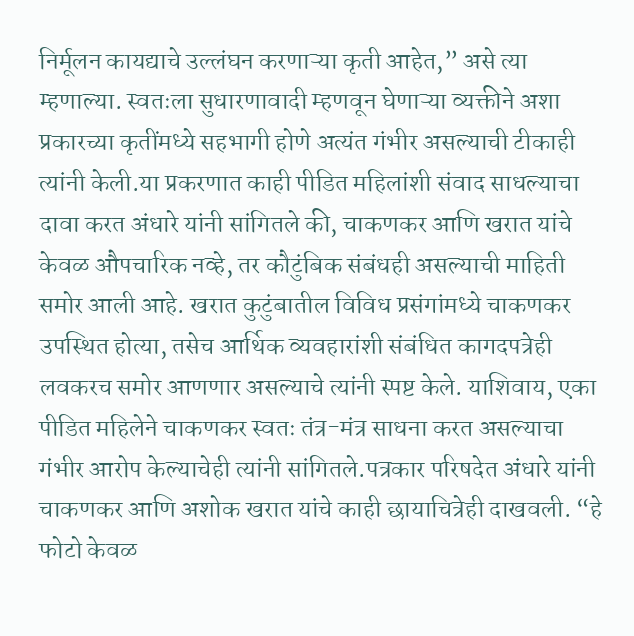निर्मूलन कायद्याचे उल्लंघन करणाऱ्या कृती आहेत,” असे त्या म्हणाल्या. स्वतःला सुधारणावादी म्हणवून घेणाऱ्या व्यक्तीने अशा प्रकारच्या कृतींमध्ये सहभागी होणे अत्यंत गंभीर असल्याची टीकाही त्यांनी केली.या प्रकरणात काही पीडित महिलांशी संवाद साधल्याचा दावा करत अंधारे यांनी सांगितले की, चाकणकर आणि खरात यांचे केवळ औपचारिक नव्हे, तर कौटुंबिक संबंधही असल्याची माहिती समोर आली आहे. खरात कुटुंबातील विविध प्रसंगांमध्ये चाकणकर उपस्थित होत्या, तसेच आर्थिक व्यवहारांशी संबंधित कागदपत्रेही लवकरच समोर आणणार असल्याचे त्यांनी स्पष्ट केले. याशिवाय, एका पीडित महिलेने चाकणकर स्वतः तंत्र-मंत्र साधना करत असल्याचा गंभीर आरोप केल्याचेही त्यांनी सांगितले.पत्रकार परिषदेत अंधारे यांनी चाकणकर आणि अशोक खरात यांचे काही छायाचित्रेही दाखवली. “हे फोटो केवळ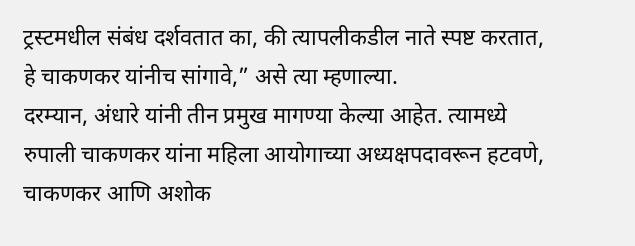ट्रस्टमधील संबंध दर्शवतात का, की त्यापलीकडील नाते स्पष्ट करतात, हे चाकणकर यांनीच सांगावे,” असे त्या म्हणाल्या.
दरम्यान, अंधारे यांनी तीन प्रमुख मागण्या केल्या आहेत. त्यामध्ये रुपाली चाकणकर यांना महिला आयोगाच्या अध्यक्षपदावरून हटवणे, चाकणकर आणि अशोक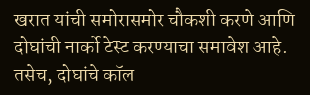खरात यांची समोरासमोर चौकशी करणे आणि दोघांची नार्को टेस्ट करण्याचा समावेश आहे. तसेच, दोघांचे कॉल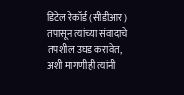डिटेल रेकॉर्ड (सीडीआर) तपासून त्यांच्या संवादाचे तपशील उघड करावेत, अशी मागणीही त्यांनी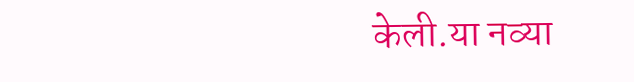केली.या नव्या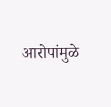आरोपांमुळे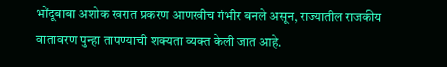भोंदूबाबा अशोक खरात प्रकरण आणखीच गंभीर बनले असून, राज्यातील राजकीय वातावरण पुन्हा तापण्याची शक्यता व्यक्त केली जात आहे.